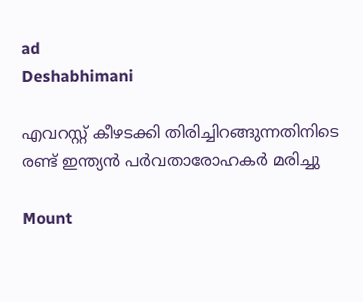ad
Deshabhimani

എവറസ്റ്റ് കീഴട‌ക്കി തിരിച്ചിറങ്ങുന്നതിനിടെ രണ്ട് ഇന്ത്യൻ പർവതാരോഹകർ മരിച്ചു

Mount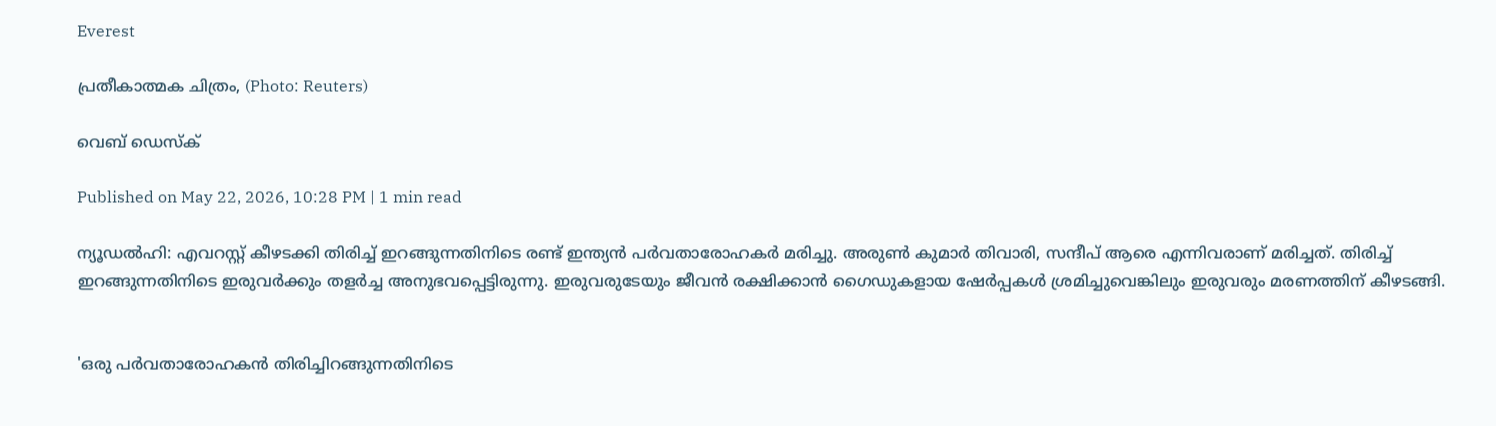Everest

പ്രതീകാത്മക ചിത്രം, (Photo: Reuters)

വെബ് ഡെസ്ക്

Published on May 22, 2026, 10:28 PM | 1 min read

ന്യൂഡൽഹി: എവറസ്റ്റ് കീഴടക്കി തിരിച്ച് ഇറങ്ങുന്നതിനിടെ രണ്ട് ഇന്ത്യൻ പർവതാരോഹകർ മരിച്ചു. അരുൺ കുമാർ തിവാരി, സന്ദീപ് ആരെ എന്നിവരാണ് മരിച്ചത്. തിരിച്ച് ഇറങ്ങുന്നതിനിടെ ഇരുവർക്കും തളർച്ച അനുഭവപ്പെട്ടിരുന്നു. ഇരുവരുടേയും ജീവൻ രക്ഷിക്കാൻ ഗൈഡുകളായ ഷേർപ്പകൾ ശ്രമിച്ചുവെങ്കിലും ഇരുവരും മരണത്തിന് കീഴടങ്ങി.


'ഒരു പർവതാരോഹകൻ തിരിച്ചിറങ്ങുന്നതിനിടെ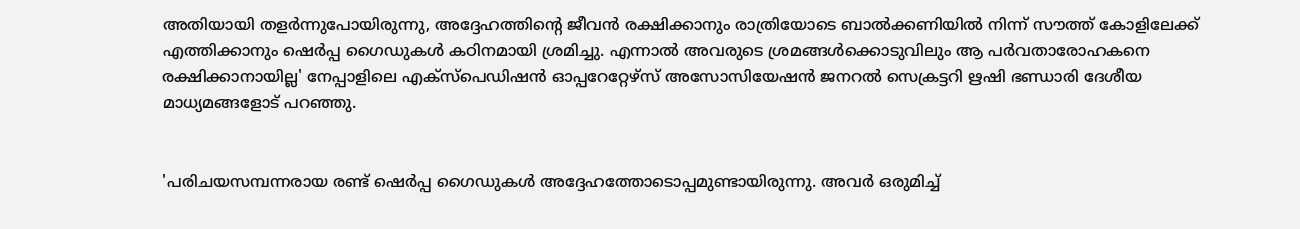അതിയായി തളർന്നുപോയിരുന്നു, അദ്ദേഹത്തിന്റെ ജീവൻ രക്ഷിക്കാനും രാത്രിയോടെ ബാൽക്കണിയിൽ നിന്ന് സൗത്ത് കോളിലേക്ക് എത്തിക്കാനും ഷെർപ്പ ഗൈഡുകൾ കഠിനമായി ശ്രമിച്ചു. എന്നാൽ അവരുടെ ശ്രമങ്ങൾക്കൊടുവിലും ആ പർവതാരോഹകനെ രക്ഷിക്കാനായില്ല' നേപ്പാളിലെ എക്സ്പെഡിഷൻ ഓപ്പറേറ്റേഴ്സ് അസോസിയേഷൻ ജനറൽ സെക്രട്ടറി ഋഷി ഭണ്ഡാരി ദേശീയ മാധ്യമങ്ങളോട് പറഞ്ഞു.


'പരിചയസമ്പന്നരായ രണ്ട് ഷെർപ്പ ഗൈഡുകൾ അദ്ദേഹത്തോടൊപ്പമുണ്ടായിരുന്നു. അവർ ഒരുമിച്ച്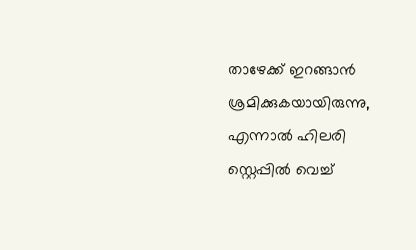താഴേക്ക് ഇറങ്ങാൻ ശ്രമിക്കുകയായിരുന്നു, എന്നാൽ ഹിലരി സ്റ്റെപ്പിൽ വെച്ച്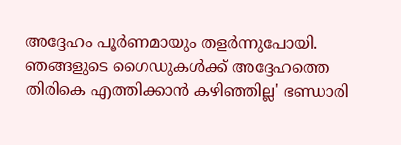അദ്ദേഹം പൂർണമായും തളർന്നുപോയി. ഞങ്ങളുടെ ഗൈഡുകൾക്ക് അദ്ദേഹത്തെ തിരികെ എത്തിക്കാൻ കഴിഞ്ഞില്ല' ഭണ്ഡാരി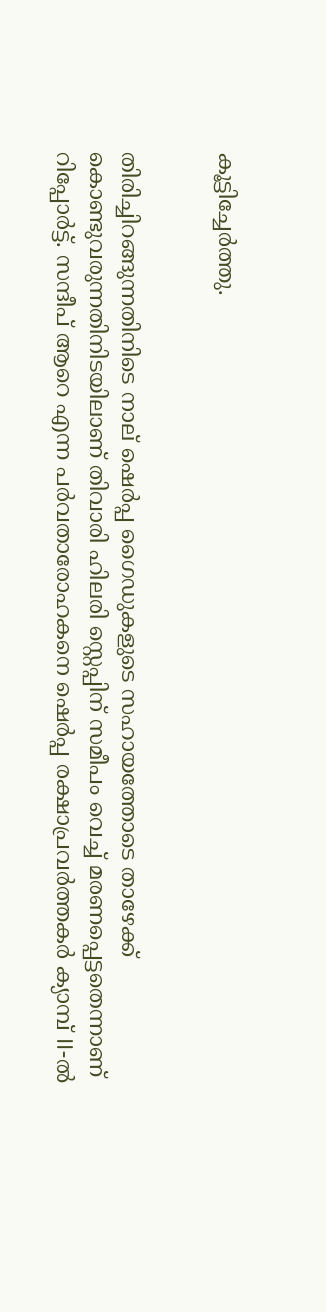കൂട്ടിച്ചേർത്തു.


തിരിച്ചിറങ്ങുന്നതിനിടെ നാല് ഷെർപ്പ ഗൈഡുകളുടെ സഹായത്തോടെ താഴേക്ക് കൊണ്ടുവരുന്നതിനിടയിലാണ് തിവാരി ഹിലരി സ്റ്റെപ്പിന് സമീപം വെച്ച് മരണപ്പെട്ടതെന്നാണ് റിപ്പോർട്ട്. സന്ദീപ് ആറെ എന്ന പർവതാരോഹകനെ ഷെർപ്പ രക്ഷാപ്രവർത്തകർ ക്യാമ്പ് II-ൽ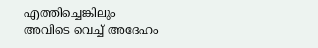എത്തിച്ചെങ്കിലും അവിടെ വെച്ച് അദേഹം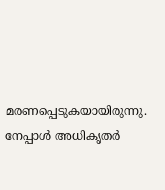മരണപ്പെടുകയായിരുന്നു. നേപ്പാൾ അധികൃതർ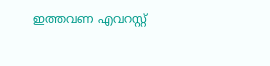ഇത്തവണ എവറസ്റ്റ്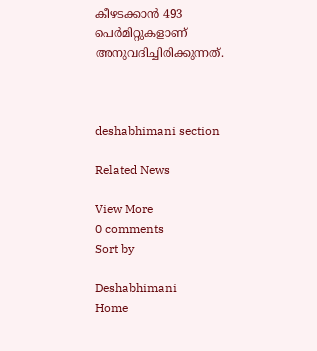കീഴടക്കാൻ 493 പെർമിറ്റുകളാണ് അനുവദിച്ചിരിക്കുന്നത്.



deshabhimani section

Related News

View More
0 comments
Sort by

Deshabhimani
Home